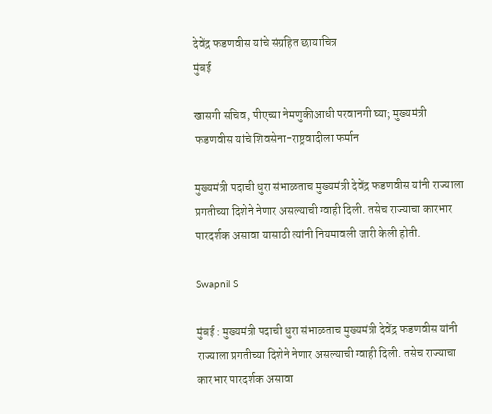देवेंद्र फडणवीस यांचे संग्रहित छायाचित्र
मुंबई

खासगी सचिव, पीएच्या नेमणुकीआधी परवानगी घ्या; मुख्यमंत्री फडणवीस यांचे शिवसेना-राष्ट्रवादीला फर्मान

मुख्यमंत्री पदाची धुरा संभाळताच मुख्यमंत्री देवेंद्र फडणवीस यांनी राज्याला प्रगतीच्या दिशेने नेणार असल्याची ग्वाही दिली. तसेच राज्याचा कारभार पारदर्शक असावा यासाठी त्यांनी नियमावली जारी केली होती.

Swapnil S

मुंबई : मुख्यमंत्री पदाची धुरा संभाळताच मुख्यमंत्री देवेंद्र फडणवीस यांनी राज्याला प्रगतीच्या दिशेने नेणार असल्याची ग्वाही दिली. तसेच राज्याचा कारभार पारदर्शक असावा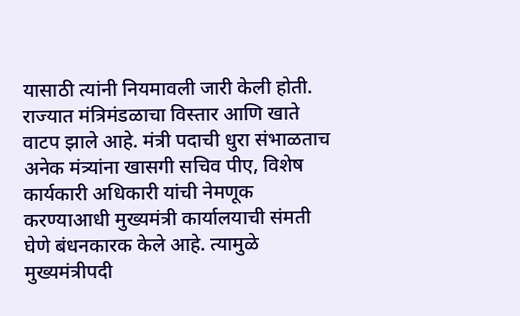यासाठी त्यांनी नियमावली जारी केली होती. राज्यात मंत्रिमंडळाचा विस्तार आणि खाते वाटप झाले आहे. मंत्री पदाची धुरा संभाळताच अनेक मंत्र्यांना खासगी सचिव पीए, विशेष कार्यकारी अधिकारी यांची नेमणूक करण्याआधी मुख्यमंत्री कार्यालयाची संमती घेणे बंधनकारक केले आहे. त्यामुळे मुख्यमंत्रीपदी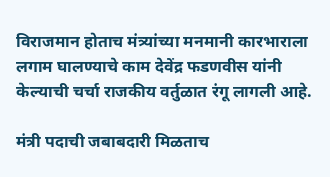विराजमान होताच मंत्र्यांच्या मनमानी कारभाराला लगाम घालण्याचे काम देवेंद्र फडणवीस यांनी केल्याची चर्चा राजकीय वर्तुळात रंगू लागली आहे.

मंत्री पदाची जबाबदारी मिळताच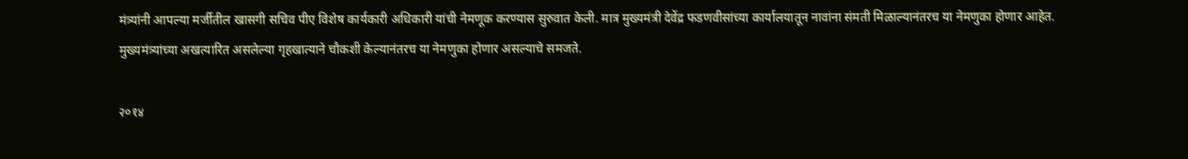मंत्र्यांनी आपल्या मर्जीतील खासगी सचिव पीए विशेष कार्यकारी अधिकारी यांची नेमणूक करण्यास सुरुवात केली. मात्र मुख्यमंत्री देवेंद्र फडणवीसांच्या कार्यालयातून नावांना संमती मिळाल्यानंतरच या नेमणुका होणार आहेत. मुख्यमंत्र्यांच्या अखत्यारित असलेल्या गृहखात्याने चौकशी केल्यानंतरच या नेमणुका होणार असल्याचे समजते.

२०१४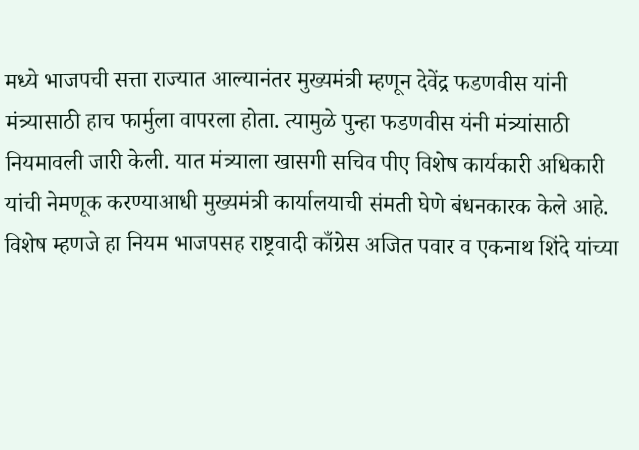मध्ये भाजपची सत्ता राज्यात आल्यानंतर मुख्यमंत्री म्हणून देवेंद्र फडणवीस यांनी मंत्र्यासाठी हाच फार्मुला वापरला होता. त्यामुळे पुन्हा फडणवीस यंनी मंत्र्यांसाठी नियमावली जारी केली. यात मंत्र्याला खासगी सचिव पीए विशेष कार्यकारी अधिकारी यांची नेमणूक करण्याआधी मुख्यमंत्री कार्यालयाची संमती घेणे बंधनकारक केले आहे. विशेष म्हणजे हा नियम भाजपसह राष्ट्रवादी काँग्रेस अजित पवार व एकनाथ शिंदे यांच्या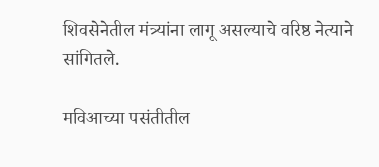शिवसेनेतील मंत्र्यांना लागू असल्याचे वरिष्ठ नेत्याने सांगितले.

मविआच्या पसंतीतील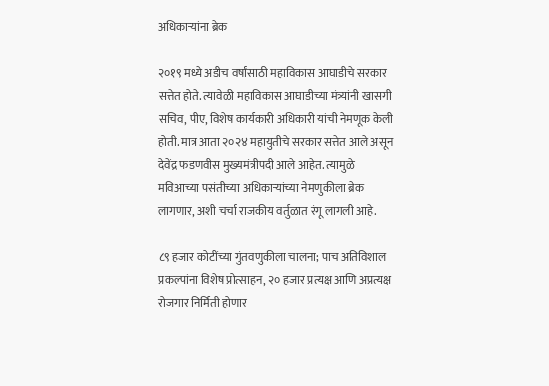अधिकाऱ्यांना ब्रेक

२०१९ मध्ये अडीच वर्षांसाठी महाविकास आघाडीचे सरकार सत्तेत होते. त्यावेळी महाविकास आघाडीच्या मंत्र्यांनी खासगी सचिव, पीए, विशेष कार्यकारी अधिकारी यांची नेमणूक केली होती. मात्र आता २०२४ महायुतीचे सरकार सत्तेत आले असून देवेंद्र फडणवीस मुख्यमंत्रीपदी आले आहेत. त्यामुळे मविआच्या पसंतीच्या अधिकाऱ्यांच्या नेमणुकीला ब्रेक लागणार, अशी चर्चा राजकीय वर्तुळात रंगू लागली आहे.

८९ हजार कोटींच्या गुंतवणुकीला चालना; पाच अतिविशाल प्रकल्पांना विशेष प्रोत्साहन, २० हजार प्रत्यक्ष आणि अप्रत्यक्ष रोजगार निर्मिती होणार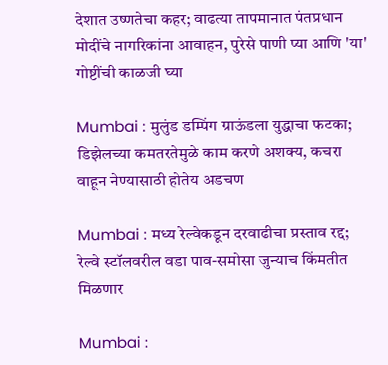देशात उष्णतेचा कहर; वाढत्या तापमानात पंतप्रधान मोदींचे नागरिकांना आवाहन, पुरेसे पाणी प्या आणि 'या' गोष्टींची काळजी घ्या

Mumbai : मुलुंड डम्पिंग ग्राऊंडला युद्धाचा फटका; डिझेलच्या कमतरतेमुळे काम करणे अशक्य, कचरा वाहून नेण्यासाठी होतेय अडचण

Mumbai : मध्य रेल्वेकडून दरवाढीचा प्रस्ताव रद्द; रेल्वे स्टॉलवरील वडा पाव-समोसा जुन्याच किंमतीत मिळणार

Mumbai :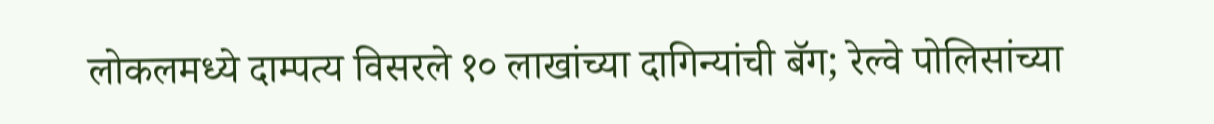लोकलमध्ये दाम्पत्य विसरले १० लाखांच्या दागिन्यांची बॅग; रेल्वे पोलिसांच्या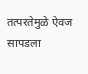तत्परतेमुळे ऐवज सापडला